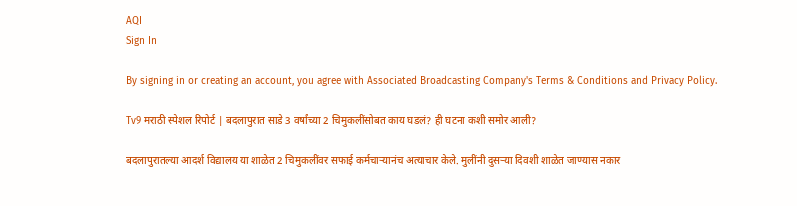AQI
Sign In

By signing in or creating an account, you agree with Associated Broadcasting Company's Terms & Conditions and Privacy Policy.

Tv9 मराठी स्पेशल रिपोर्ट | बदलापुरात साडे 3 वर्षांच्या 2 चिमुकलींसोबत काय घडलं? ही घटना कशी समोर आली?

बदलापुरातल्या आदर्श विद्यालय या शाळेत 2 चिमुकलींवर सफाई कर्मचाऱ्यानंच अत्याचार केले. मुलींनी दुसऱ्या दिवशी शाळेत जाण्यास नकार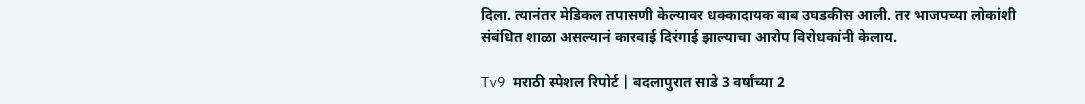दिला. त्यानंतर मेडिकल तपासणी केल्यावर धक्कादायक बाब उघडकीस आली. तर भाजपच्या लोकांशी संबंधित शाळा असल्यानं कारवाई दिरंगाई झाल्याचा आरोप विरोधकांनी केलाय.

Tv9 मराठी स्पेशल रिपोर्ट | बदलापुरात साडे 3 वर्षांच्या 2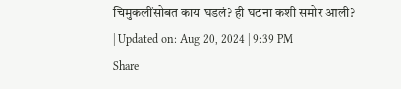चिमुकलींसोबत काय घडलं? ही घटना कशी समोर आली?
| Updated on: Aug 20, 2024 | 9:39 PM
Share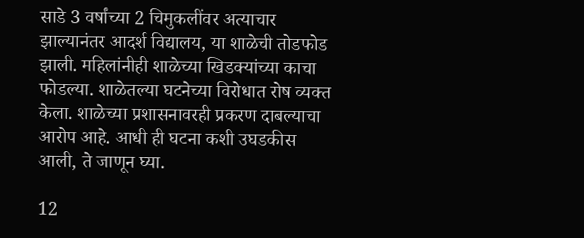साडे 3 वर्षांच्या 2 चिमुकलींवर अत्याचार झाल्यानंतर आदर्श विद्यालय, या शाळेची तोडफोड झाली. महिलांनीही शाळेच्या खिडक्यांच्या काचा फोडल्या. शाळेतल्या घटनेच्या विरोधात रोष व्यक्त केला. शाळेच्या प्रशासनावरही प्रकरण दाबल्याचा आरोप आहे. आधी ही घटना कशी उघडकीस आली, ते जाणून घ्या.

12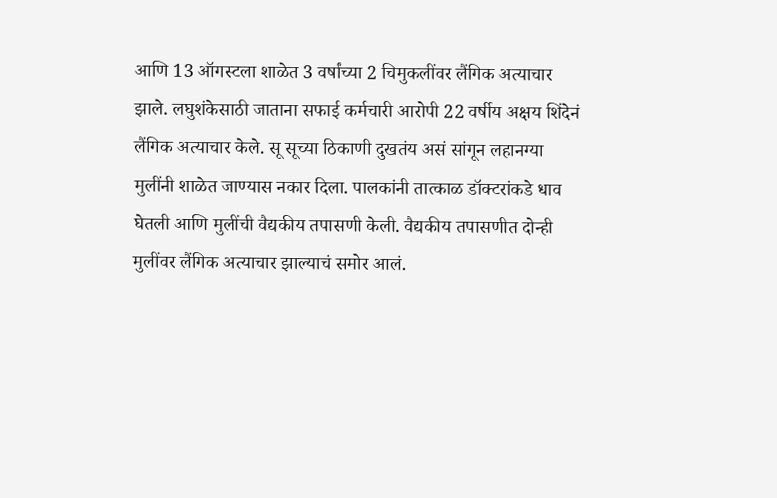आणि 13 ऑगस्टला शाळेत 3 वर्षांच्या 2 चिमुकलींवर लैंगिक अत्याचार झाले. लघुशंकेसाठी जाताना सफाई कर्मचारी आरोपी 22 वर्षीय अक्षय शिंदेनं लैंगिक अत्याचार केले. सू सूच्या ठिकाणी दुखतंय असं सांगून लहानग्या मुलींनी शाळेत जाण्यास नकार दिला. पालकांनी तात्काळ डॉक्टरांकडे धाव घेतली आणि मुलींची वैद्यकीय तपासणी केली. वैद्यकीय तपासणीत दोन्ही मुलींवर लैंगिक अत्याचार झाल्याचं समोर आलं.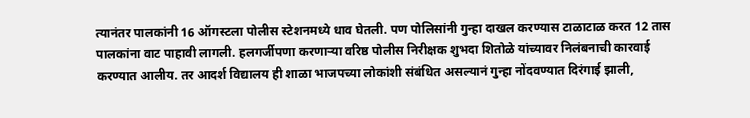त्यानंतर पालकांनी 16 ऑगस्टला पोलीस स्टेशनमध्ये धाव घेतली. पण पोलिसांनी गुन्हा दाखल करण्यास टाळाटाळ करत 12 तास पालकांना वाट पाहावी लागली. हलगर्जीपणा करणाऱ्या वरिष्ठ पोलीस निरीक्षक शुभदा शितोळे यांच्यावर निलंबनाची कारवाई करण्यात आलीय. तर आदर्श विद्यालय ही शाळा भाजपच्या लोकांशी संबंधित असल्यानं गुन्हा नोंदवण्यात दिरंगाई झाली,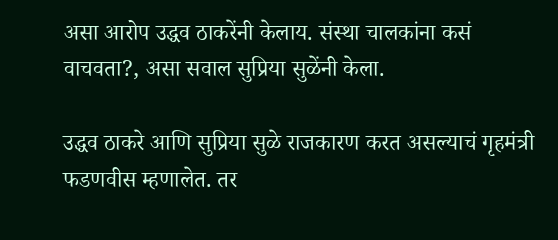असा आरोप उद्धव ठाकरेंनी केलाय. संस्था चालकांना कसं वाचवता?, असा सवाल सुप्रिया सुळेंनी केला.

उद्धव ठाकरे आणि सुप्रिया सुळे राजकारण करत असल्याचं गृहमंत्री फडणवीस म्हणालेत. तर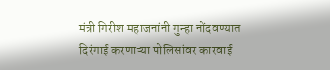मंत्री गिरीश महाजनांनी गुन्हा नोंदवण्यात दिरंगाई करणाऱ्या पोलिसांवर कारवाई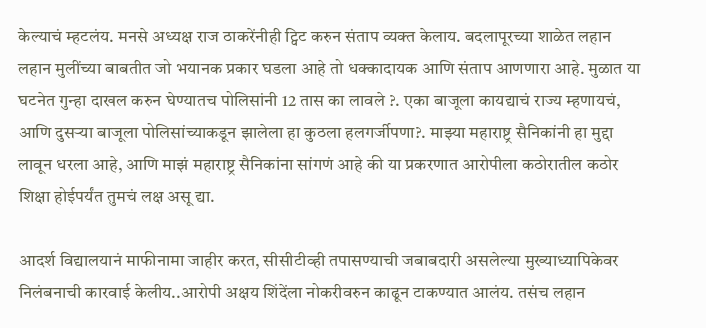केल्याचं म्हटलंय. मनसे अध्यक्ष राज ठाकरेंनीही ट्विट करुन संताप व्यक्त केलाय. बदलापूरच्या शाळेत लहान लहान मुलींच्या बाबतीत जो भयानक प्रकार घडला आहे तो धक्कादायक आणि संताप आणणारा आहे. मुळात या घटनेत गुन्हा दाखल करुन घेण्यातच पोलिसांनी 12 तास का लावले ?. एका बाजूला कायद्याचं राज्य म्हणायचं, आणि दुसऱ्या बाजूला पोलिसांच्याकडून झालेला हा कुठला हलगर्जीपणा?. माझ्या महाराष्ट्र सैनिकांनी हा मुद्दा लावून धरला आहे, आणि माझं महाराष्ट्र सैनिकांना सांगणं आहे की या प्रकरणात आरोपीला कठोरातील कठोर शिक्षा होईपर्यंत तुमचं लक्ष असू द्या.

आदर्श विद्यालयानं माफीनामा जाहीर करत, सीसीटीव्ही तपासण्याची जबाबदारी असलेल्या मुख्याध्यापिकेवर निलंबनाची कारवाई केलीय..आरोपी अक्षय शिंदेंला नोकरीवरुन काढून टाकण्यात आलंय. तसंच लहान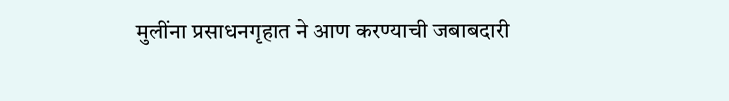मुलींना प्रसाधनगृहात ने आण करण्याची जबाबदारी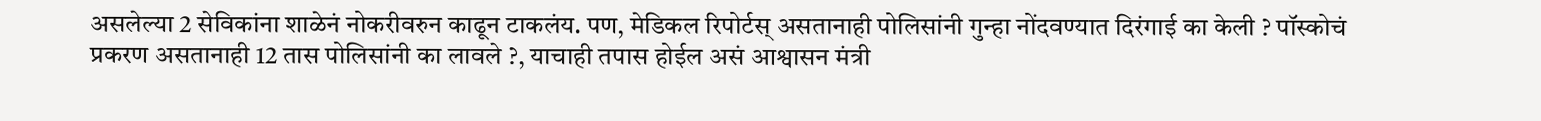असलेल्या 2 सेविकांना शाळेनं नोकरीवरुन काढून टाकलंय. पण, मेडिकल रिपोर्टस् असतानाही पोलिसांनी गुन्हा नोंदवण्यात दिरंगाई का केली ? पॉस्कोचं प्रकरण असतानाही 12 तास पोलिसांनी का लावले ?, याचाही तपास होईल असं आश्वासन मंत्री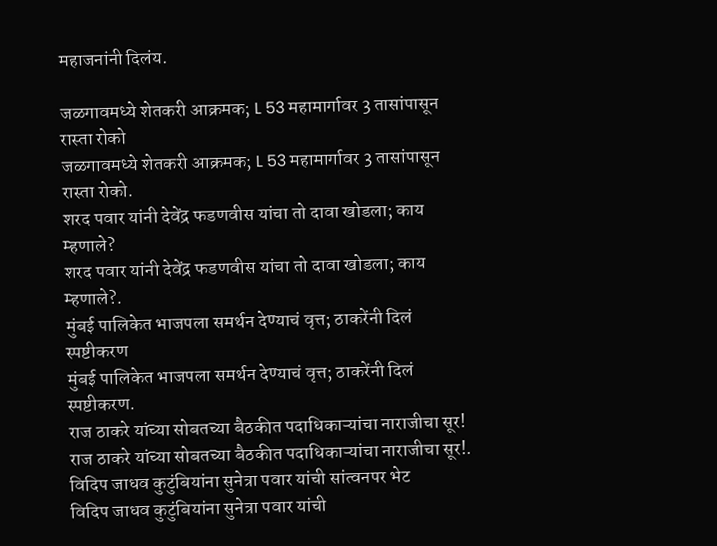महाजनांनी दिलंय.

जळगावमध्ये शेतकरी आक्रमक; L 53 महामार्गावर 3 तासांपासून रास्ता रोको
जळगावमध्ये शेतकरी आक्रमक; L 53 महामार्गावर 3 तासांपासून रास्ता रोको.
शरद पवार यांनी देवेंद्र फडणवीस यांचा तो दावा खोडला; काय म्हणाले?
शरद पवार यांनी देवेंद्र फडणवीस यांचा तो दावा खोडला; काय म्हणाले?.
मुंबई पालिकेत भाजपला समर्थन देण्याचं वृत्त; ठाकरेंनी दिलं स्पष्टीकरण
मुंबई पालिकेत भाजपला समर्थन देण्याचं वृत्त; ठाकरेंनी दिलं स्पष्टीकरण.
राज ठाकरे यांच्या सोबतच्या बैठकीत पदाधिकाऱ्यांचा नाराजीचा सूर!
राज ठाकरे यांच्या सोबतच्या बैठकीत पदाधिकाऱ्यांचा नाराजीचा सूर!.
विदिप जाधव कुटुंबियांना सुनेत्रा पवार यांची सांत्वनपर भेट
विदिप जाधव कुटुंबियांना सुनेत्रा पवार यांची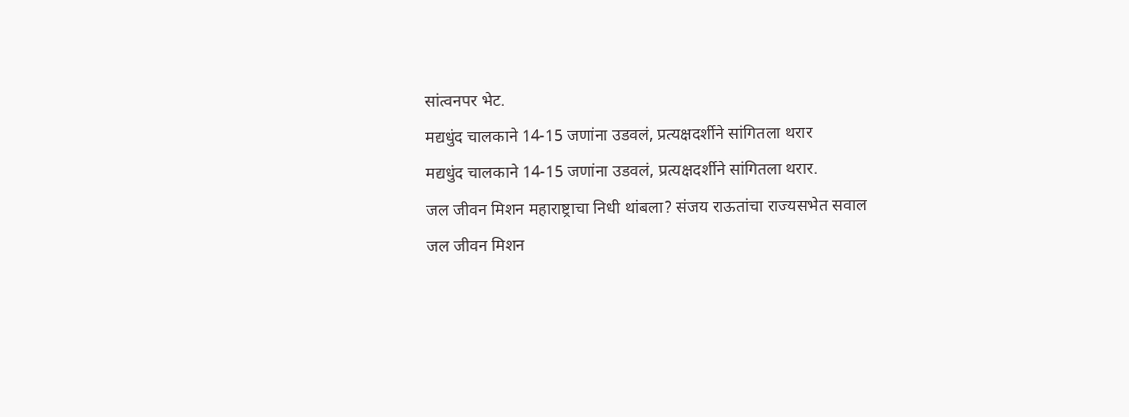सांत्वनपर भेट.
मद्यधुंद चालकाने 14-15 जणांना उडवलं, प्रत्यक्षदर्शीने सांगितला थरार
मद्यधुंद चालकाने 14-15 जणांना उडवलं, प्रत्यक्षदर्शीने सांगितला थरार.
जल जीवन मिशन महाराष्ट्राचा निधी थांबला? संजय राऊतांचा राज्यसभेत सवाल
जल जीवन मिशन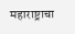महाराष्ट्राचा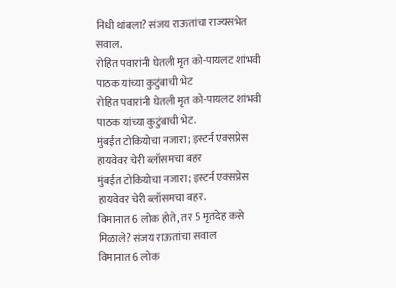निधी थांबला? संजय राऊतांचा राज्यसभेत सवाल.
रोहित पवारांनी घेतली मृत को-पायलट शांभवी पाठक यांच्या कुटुंबाची भेट
रोहित पवारांनी घेतली मृत को-पायलट शांभवी पाठक यांच्या कुटुंबाची भेट.
मुंबईत टोकियोचा नजारा; इस्टर्न एक्सप्रेस हायवेवर चेरी ब्लॉसमचा बहर
मुंबईत टोकियोचा नजारा; इस्टर्न एक्सप्रेस हायवेवर चेरी ब्लॉसमचा बहर.
विमानात 6 लोक होते, तर 5 मृतदेह कसे मिळाले? संजय राऊतांचा सवाल
विमानात 6 लोक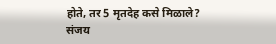होते, तर 5 मृतदेह कसे मिळाले? संजय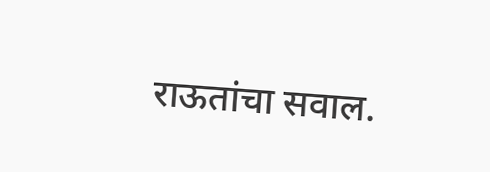राऊतांचा सवाल.